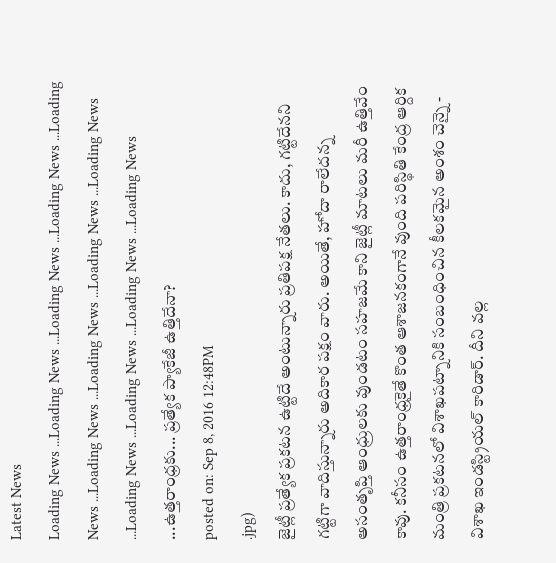Latest News
Loading News ...Loading News ...Loading News ...Loading News ...Loading News ...Loading News ...Loading News ...Loading News ...Loading News ...Loading News ...Loading News ...Loading News ...Loading News ...ఉత్తరాంధ్రకు... ప్రత్యేక ప్యాకేజీ ఉత్తిదేనా?
posted on: Sep 8, 2016 12:48PM
.jpg)
జైట్లీ ప్రత్యేక ప్రకటన ఉట్టిదే అంటున్నారు ప్రతిపక్ష నేతలు. కాదు, గట్టిదేనని గట్టిగా వాదిస్తున్నారు అదికార పక్షం వారు. అయితే, హోదా రాలేదన్న అసంతృప్తి ఆంధ్రులకు వుండటం సహజమే కాని జైట్లీ మాటలు మరీ ఉత్తివేం కావు. కనీసం ఉత్తరాంధ్రకైతే కొంత ఆశాజనకంగానే వుంది పరిస్థితి కేంద్ర ఆర్దిక మంత్రి ప్రకటనలో విశాఖపట్నానికి సంబంధించిన కీలకమైన అంశం చెన్నై - విశాఖ ఇండస్ట్రియల్ కారిడార్. దీని వల్ల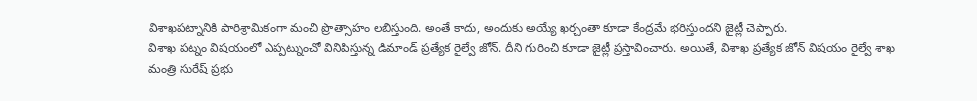విశాఖపట్నానికి పారిశ్రామికంగా మంచి ప్రొత్సాహం లబిస్తుంది. అంతే కాదు, అందుకు అయ్యే ఖర్చంతా కూడా కేంద్రమే భరిస్తుందని జైట్లీ చెప్పారు.
విశాఖ పట్నం విషయంలో ఎప్పట్నుంచో వినిపిస్తున్న డిమాండ్ ప్రత్యేక రైల్వే జోన్. దీని గురించి కూడా జైట్లీ ప్రస్తావించారు. అయితే, విశాఖ ప్రత్యేక జోన్ విషయం రైల్వే శాఖ మంత్రి సురేష్ ప్రభు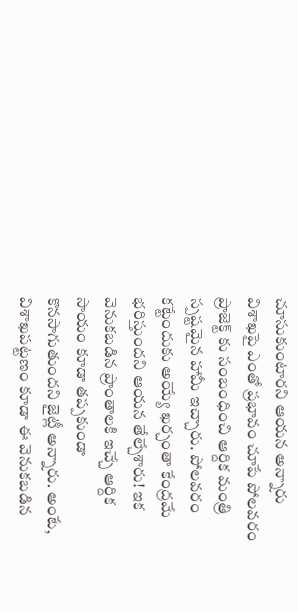చూసుకుంటారని ఆయన అన్నారు విశాఖపై ఎంతో ప్రభావం చూపే పోలవరం ప్రాజెక్ట్ కు సంబంధించి ఆర్దిక మంత్రి స్పష్టమైన హామీ ఇచ్చారు. పోలవరం కట్టేందుకు అయ్యే ఖర్చంతా కేంద్రమే భరిస్తుందని ఆయన తేల్చేశారు! ఇక వెనుకబడిన ప్రాంతాలకి ఇచ్చే ఆర్దిక సాయం కూడా తప్పకుండా కొనసాగుతుందని జైట్లీ అన్నారు. అంటే, విశాఖపట్టణం కూడా ఈ వెనుకబడిన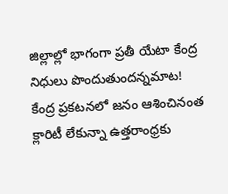జిల్లాల్లో భాగంగా ప్రతీ యేటా కేంద్ర నిధులు పొందుతుందన్నమాట!
కేంద్ర ప్రకటనలో జనం ఆశించినంత క్లారిటీ లేకున్నా ఉత్తరాంధ్రకు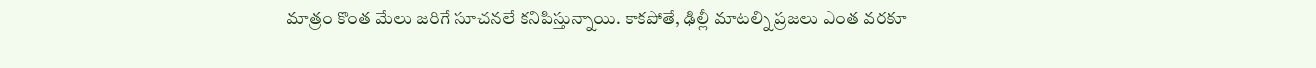మాత్రం కొంత మేలు జరిగే సూచనలే కనిపిస్తున్నాయి. కాకపోతే, ఢిల్లీ మాటల్ని ప్రజలు ఎంత వరకూ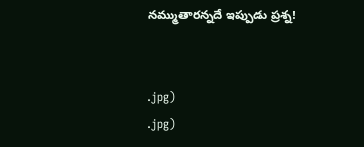నమ్ముతారన్నదే ఇప్పుడు ప్రశ్న!


.jpg)
.jpg)